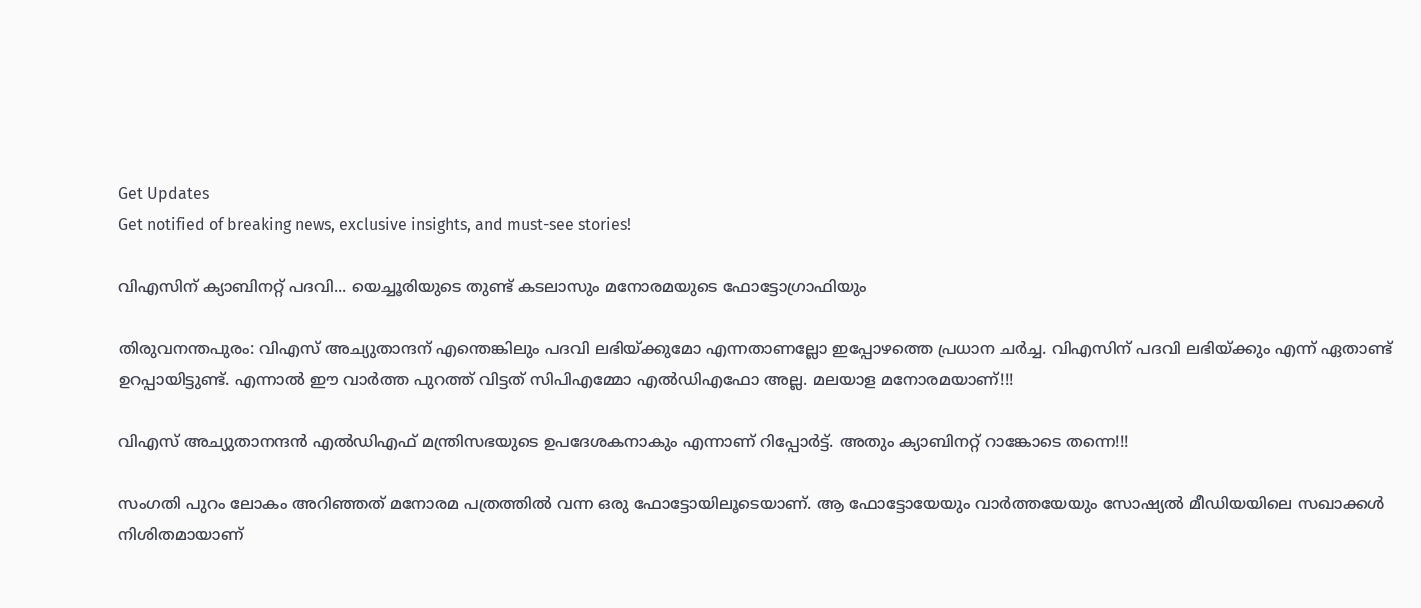Get Updates
Get notified of breaking news, exclusive insights, and must-see stories!

വിഎസിന് ക്യാബിനറ്റ് പദവി... യെച്ചൂരിയുടെ തുണ്ട് കടലാസും മനോരമയുടെ ഫോട്ടോഗ്രാഫിയും

തിരുവനന്തപുരം: വിഎസ് അച്യുതാന്ദന് എന്തെങ്കിലും പദവി ലഭിയ്ക്കുമോ എന്നതാണല്ലോ ഇപ്പോഴത്തെ പ്രധാന ചര്‍ച്ച. വിഎസിന് പദവി ലഭിയ്ക്കും എന്ന് ഏതാണ്ട് ഉറപ്പായിട്ടുണ്ട്. എന്നാല്‍ ഈ വാര്‍ത്ത പുറത്ത് വിട്ടത് സിപിഎമ്മോ എല്‍ഡിഎഫോ അല്ല. മലയാള മനോരമയാണ്!!!

വിഎസ് അച്യുതാനന്ദന്‍ എല്‍ഡിഎഫ് മന്ത്രിസഭയുടെ ഉപദേശകനാകും എന്നാണ് റിപ്പോര്‍ട്ട്. അതും ക്യാബിനറ്റ് റാങ്കോടെ തന്നെ!!!

സംഗതി പുറം ലോകം അറിഞ്ഞത് മനോരമ പത്രത്തില്‍ വന്ന ഒരു ഫോട്ടോയിലൂടെയാണ്. ആ ഫോട്ടോയേയും വാര്‍ത്തയേയും സോഷ്യല്‍ മീഡിയയിലെ സഖാക്കള്‍ നിശിതമായാണ്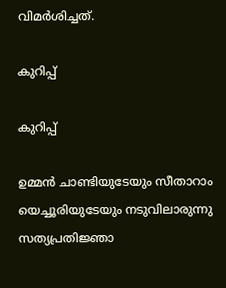വിമര്‍ശിച്ചത്.

കുറിപ്പ്

കുറിപ്പ്

ഉമ്മന്‍ ചാണ്ടിയുടേയും സീതാറാം യെച്ചൂരിയുടേയും നടുവിലാരുന്നു സത്യപ്രതിജ്ഞാ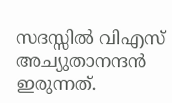സദസ്സില്‍ വിഎസ് അച്യുതാനന്ദന്‍ ഇരുന്നത്.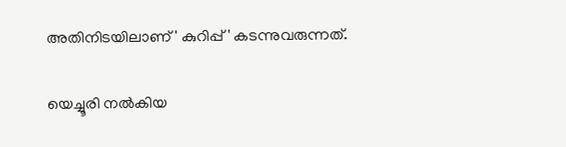അതിനിടയിലാണ് ' കുറിപ്പ്' കടന്നുവരുന്നത്.

യെച്ചൂരി നല്‍കിയ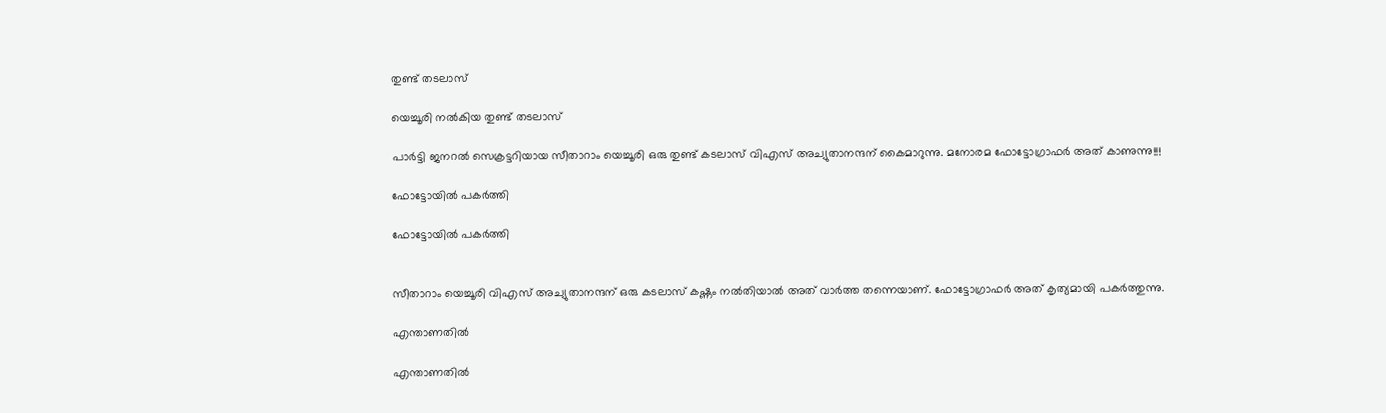തുണ്ട് തടലാസ്

യെച്ചൂരി നല്‍കിയ തുണ്ട് തടലാസ്

പാര്‍ട്ടി ജനറല്‍ സെക്രട്ടറിയായ സീതാറാം യെച്ചൂരി ഒരു തുണ്ട് കടലാസ് വിഎസ് അച്യുതാനന്ദന് കൈമാറുന്നു. മനോരമ ഫോട്ടോഗ്രാഫര്‍ അത് കാണുന്നു!!!

ഫോട്ടോയില്‍ പകര്‍ത്തി

ഫോട്ടോയില്‍ പകര്‍ത്തി


സീതാറാം യെച്ചൂരി വിഎസ് അച്യുതാനന്ദന് ഒരു കടലാസ് കഷ്ണം നല്‍തിയാല്‍ അത് വാര്‍ത്ത തന്നെയാണ്. ഫോട്ടോഗ്രാഫര്‍ അത് കൃത്യമായി പകര്‍ത്തുന്നു.

എന്താണതില്‍

എന്താണതില്‍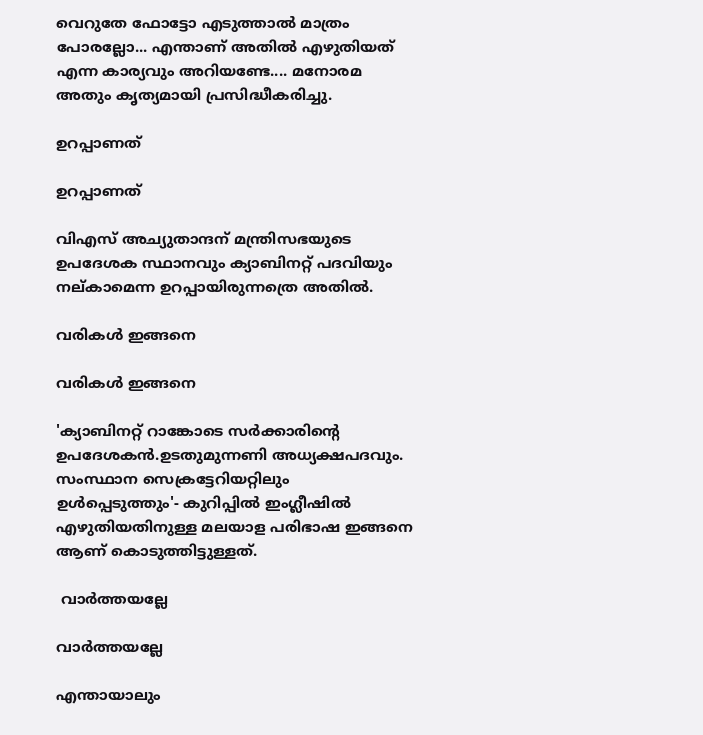വെറുതേ ഫോട്ടോ എടുത്താല്‍ മാത്രം പോരല്ലോ... എന്താണ് അതില്‍ എഴുതിയത് എന്ന കാര്യവും അറിയണ്ടേ.... മനോരമ അതും കൃത്യമായി പ്രസിദ്ധീകരിച്ചു.

ഉറപ്പാണത്

ഉറപ്പാണത്

വിഎസ് അച്യുതാന്ദന് മന്ത്രിസഭയുടെ ഉപദേശക സ്ഥാനവും ക്യാബിനറ്റ് പദവിയും നല്കാമെന്ന ഉറപ്പായിരുന്നത്രെ അതില്‍.

വരികള്‍ ഇങ്ങനെ

വരികള്‍ ഇങ്ങനെ

'ക്യാബിനറ്റ് റാങ്കോടെ സര്‍ക്കാരിന്റെ ഉപദേശകന്‍.ഉടതുമുന്നണി അധ്യക്ഷപദവും. സംസ്ഥാന സെക്രട്ടേറിയറ്റിലും ഉള്‍പ്പെടുത്തും'- കുറിപ്പില്‍ ഇംഗ്ലീഷില്‍ എഴുതിയതിനുള്ള മലയാള പരിഭാഷ ഇങ്ങനെ ആണ് കൊടുത്തിട്ടുള്ളത്.

 വാര്‍ത്തയല്ലേ

വാര്‍ത്തയല്ലേ

എന്തായാലും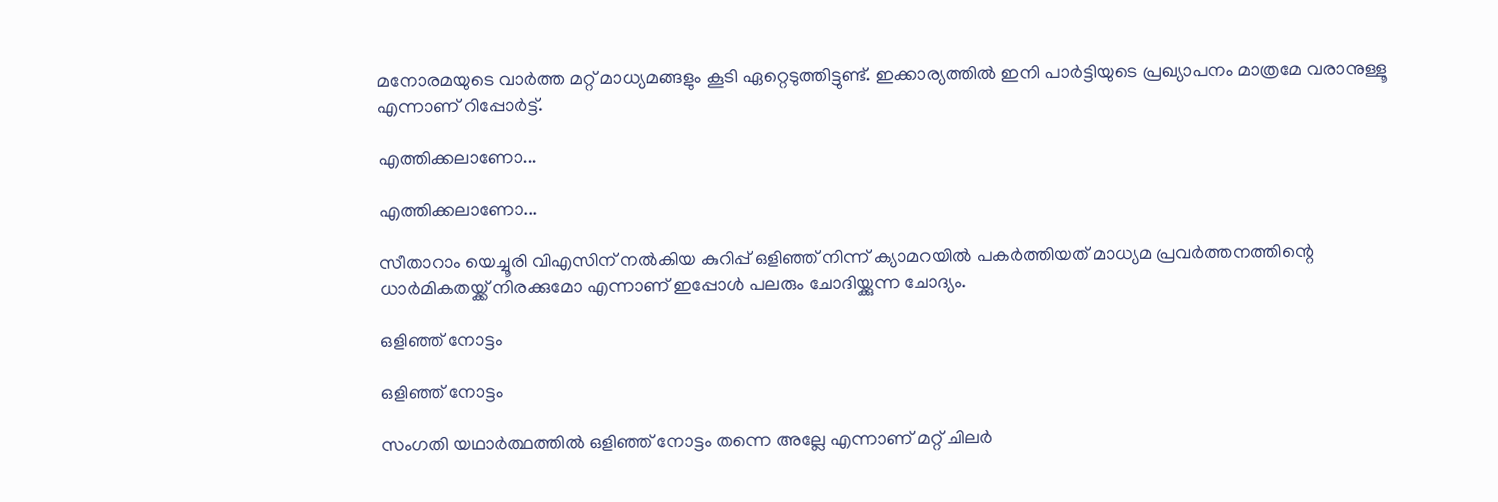മനോരമയുടെ വാര്‍ത്ത മറ്റ് മാധ്യമങ്ങളും കൂടി ഏറ്റെടുത്തിട്ടുണ്ട്. ഇക്കാര്യത്തില്‍ ഇനി പാര്‍ട്ടിയുടെ പ്രഖ്യാപനം മാത്രമേ വരാനുള്ളൂ എന്നാണ് റിപ്പോര്‍ട്ട്.

എത്തിക്കലാണോ...

എത്തിക്കലാണോ...

സീതാറാം യെച്ചൂരി വിഎസിന് നല്‍കിയ കുറിപ്പ് ഒളിഞ്ഞ് നിന്ന് ക്യാമറയില്‍ പകര്‍ത്തിയത് മാധ്യമ പ്രവര്‍ത്തനത്തിന്റെ ധാര്‍മികതയ്ക്ക് നിരക്കുമോ എന്നാണ് ഇപ്പോള്‍ പലരും ചോദിയ്ക്കുന്ന ചോദ്യം.

ഒളിഞ്ഞ് നോട്ടം

ഒളിഞ്ഞ് നോട്ടം

സംഗതി യഥാര്‍ത്ഥത്തില്‍ ഒളിഞ്ഞ് നോട്ടം തന്നെ അല്ലേ എന്നാണ് മറ്റ് ചിലര്‍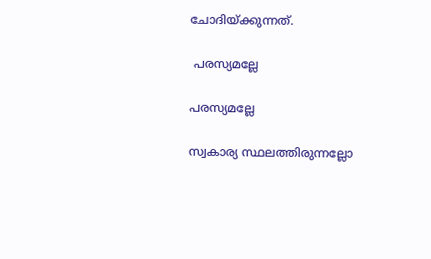ചോദിയ്ക്കുന്നത്.

 പരസ്യമല്ലേ

പരസ്യമല്ലേ

സ്വകാര്യ സ്ഥലത്തിരുന്നല്ലോ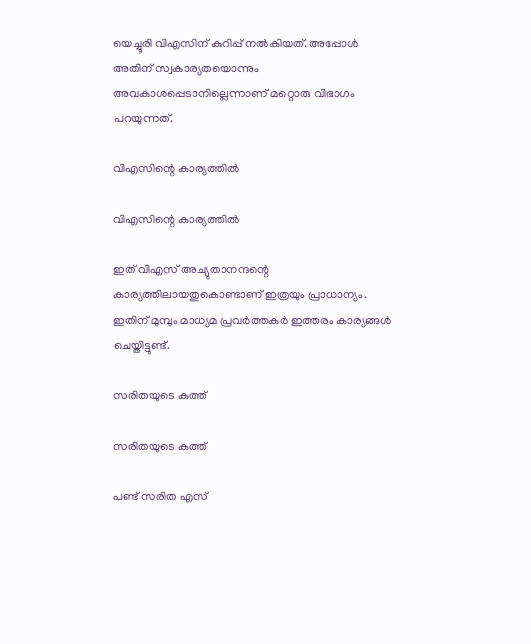യെച്ചൂരി വിഎസിന് കുറിപ്പ് നല്‍കിയത്. അപ്പോള്‍ അതിന് സ്വകാര്യതയൊന്നും അവകാശപ്പെടാനില്ലെന്നാണ് മറ്റൊരു വിഭാഗം പറയുന്നത്.

വിഎസിന്റെ കാര്യത്തില്‍

വിഎസിന്റെ കാര്യത്തില്‍

ഇത് വിഎസ് അച്യുതാനന്ദന്റെ കാര്യത്തിലായതുകൊണ്ടാണ് ഇത്രയും പ്രാധാന്യം. ഇതിന് മുമ്പും മാധ്യമ പ്രവര്‍ത്തകര്‍ ഇത്തരം കാര്യങ്ങള്‍ ചെയ്തിട്ടുണ്ട്.

സരിതയുടെ കത്ത്

സരിതയുടെ കത്ത്

പണ്ട് സരിത എസ്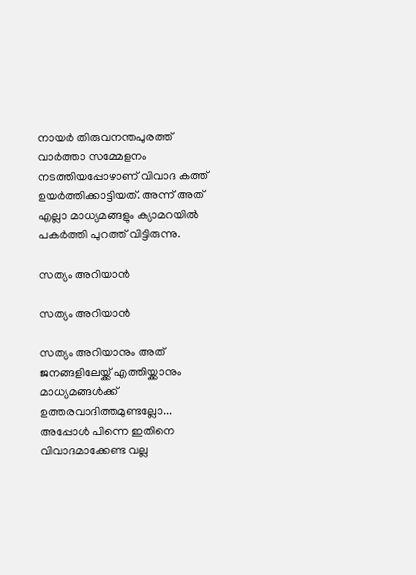നായര്‍ തിരുവനന്തപുരത്ത് വാര്‍ത്താ സമ്മേളനം നടത്തിയപ്പോഴാണ് വിവാദ കത്ത് ഉയര്‍ത്തിക്കാട്ടിയത്. അന്ന് അത് എല്ലാ മാധ്യമങ്ങളും ക്യാമറയില്‍ പകര്‍ത്തി പുറത്ത് വിട്ടിരുന്നു.

സത്യം അറിയാന്‍

സത്യം അറിയാന്‍

സത്യം അറിയാനും അത് ജനങ്ങളിലേയ്ക്ക് എത്തിയ്ക്കാനും മാധ്യമങ്ങള്‍ക്ക് ഉത്തരവാദിത്തമുണ്ടല്ലോ... അപ്പോള്‍ പിന്നെ ഇതിനെ വിവാദമാക്കേണ്ട വല്ല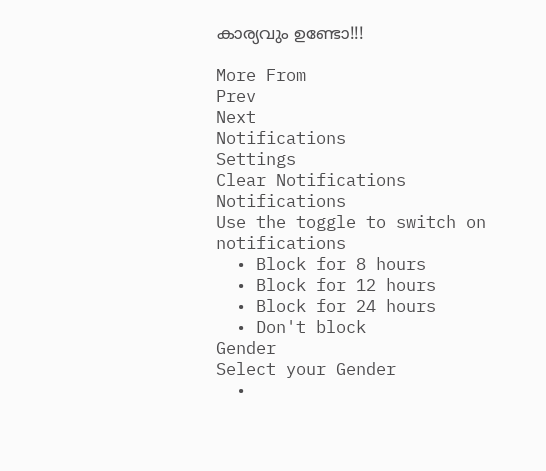കാര്യവും ഉണ്ടോ!!!

More From
Prev
Next
Notifications
Settings
Clear Notifications
Notifications
Use the toggle to switch on notifications
  • Block for 8 hours
  • Block for 12 hours
  • Block for 24 hours
  • Don't block
Gender
Select your Gender
  •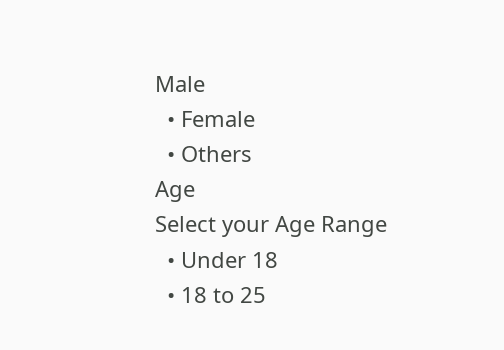Male
  • Female
  • Others
Age
Select your Age Range
  • Under 18
  • 18 to 25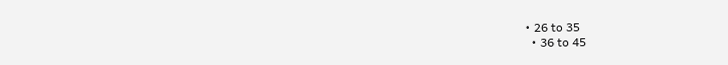• 26 to 35
  • 36 to 45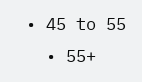• 45 to 55
  • 55+